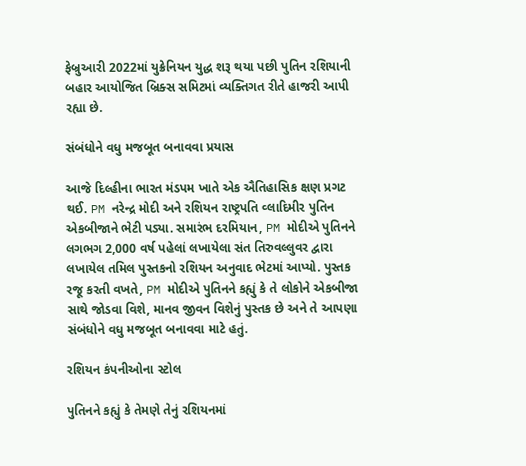ફેબ્રુઆરી 2022માં યુક્રેનિયન યુદ્ધ શરૂ થયા પછી પુતિન રશિયાની બહાર આયોજિત બ્રિક્સ સમિટમાં વ્યક્તિગત રીતે હાજરી આપી રહ્યા છે.

સંબંધોને વધુ મજબૂત બનાવવા પ્રયાસ

આજે દિલ્હીના ભારત મંડપમ ખાતે એક ઐતિહાસિક ક્ષણ પ્રગટ થઈ. PM નરેન્દ્ર મોદી અને રશિયન રાષ્ટ્રપતિ વ્લાદિમીર પુતિન એકબીજાને ભેટી પડ્યા. સમારંભ દરમિયાન, PM મોદીએ પુતિનને લગભગ 2,000 વર્ષ પહેલાં લખાયેલા સંત તિરુવલ્લુવર દ્વારા લખાયેલ તમિલ પુસ્તકનો રશિયન અનુવાદ ભેટમાં આપ્યો. પુસ્તક રજૂ કરતી વખતે, PM મોદીએ પુતિનને કહ્યું કે તે લોકોને એકબીજા સાથે જોડવા વિશે, માનવ જીવન વિશેનું પુસ્તક છે અને તે આપણા સંબંધોને વધુ મજબૂત બનાવવા માટે હતું.

રશિયન કંપનીઓના સ્ટોલ

પુતિનને કહ્યું કે તેમણે તેનું રશિયનમાં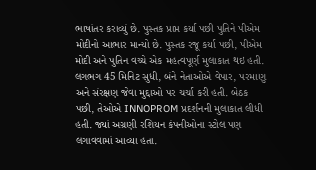ભાષાંતર કરાવ્યું છે. પુસ્તક પ્રાપ્ત કર્યા પછી પુતિને પીએમ મોદીનો આભાર માન્યો છે. પુસ્તક રજૂ કર્યા પછી, પીએમ મોદી અને પુતિન વચ્ચે એક મહત્વપૂર્ણ મુલાકાત થઇ હતી. લગભગ 45 મિનિટ સુધી, બંને નેતાઓએ વેપાર, પરમાણુ અને સંરક્ષણ જેવા મુદ્દાઓ પર ચર્ચા કરી હતી. બેઠક પછી, તેઓએ INNOPROM પ્રદર્શનની મુલાકાત લીધી હતી. જ્યાં અગ્રણી રશિયન કંપનીઓના સ્ટોલ પણ લગાવવામાં આવ્યા હતા.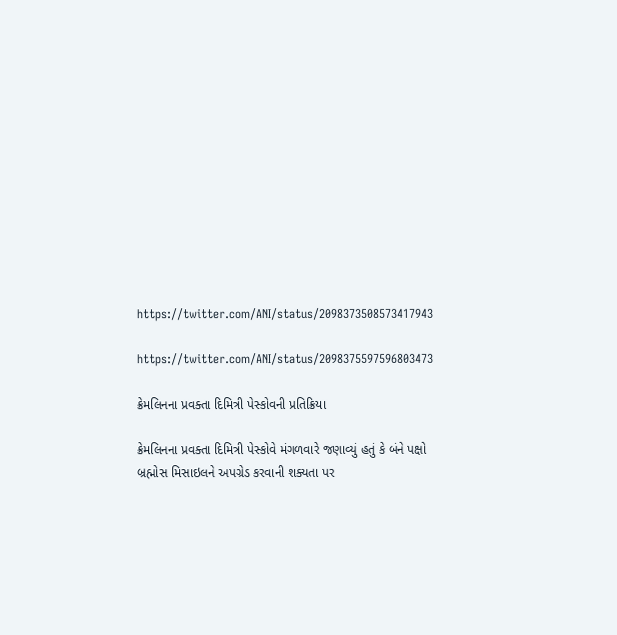https://twitter.com/ANI/status/2098373508573417943

https://twitter.com/ANI/status/2098375597596803473

ક્રેમલિનના પ્રવક્તા દિમિત્રી પેસ્કોવની પ્રતિક્રિયા

ક્રેમલિનના પ્રવક્તા દિમિત્રી પેસ્કોવે મંગળવારે જણાવ્યું હતું કે બંને પક્ષો બ્રહ્મોસ મિસાઇલને અપગ્રેડ કરવાની શક્યતા પર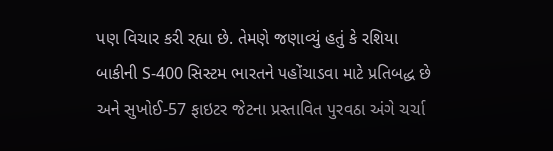પણ વિચાર કરી રહ્યા છે. તેમણે જણાવ્યું હતું કે રશિયા બાકીની S-400 સિસ્ટમ ભારતને પહોંચાડવા માટે પ્રતિબદ્ધ છે અને સુખોઈ-57 ફાઇટર જેટના પ્રસ્તાવિત પુરવઠા અંગે ચર્ચા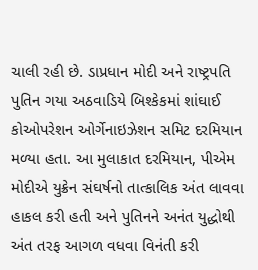ચાલી રહી છે. ડાપ્રધાન મોદી અને રાષ્ટ્રપતિ પુતિન ગયા અઠવાડિયે બિશ્કેકમાં શાંઘાઈ કોઓપરેશન ઓર્ગેનાઇઝેશન સમિટ દરમિયાન મળ્યા હતા. આ મુલાકાત દરમિયાન, પીએમ મોદીએ યુક્રેન સંઘર્ષનો તાત્કાલિક અંત લાવવા હાકલ કરી હતી અને પુતિનને અનંત યુદ્ધોથી અંત તરફ આગળ વધવા વિનંતી કરી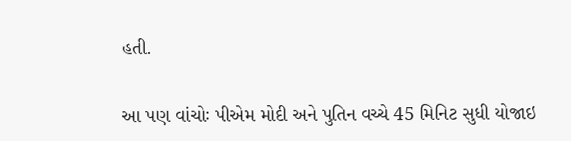હતી.

આ પણ વાંચોઃ પીએમ મોદી અને પુતિન વચ્ચે 45 મિનિટ સુધી યોજાઇ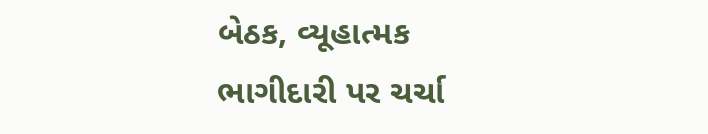બેઠક, વ્યૂહાત્મક ભાગીદારી પર ચર્ચા